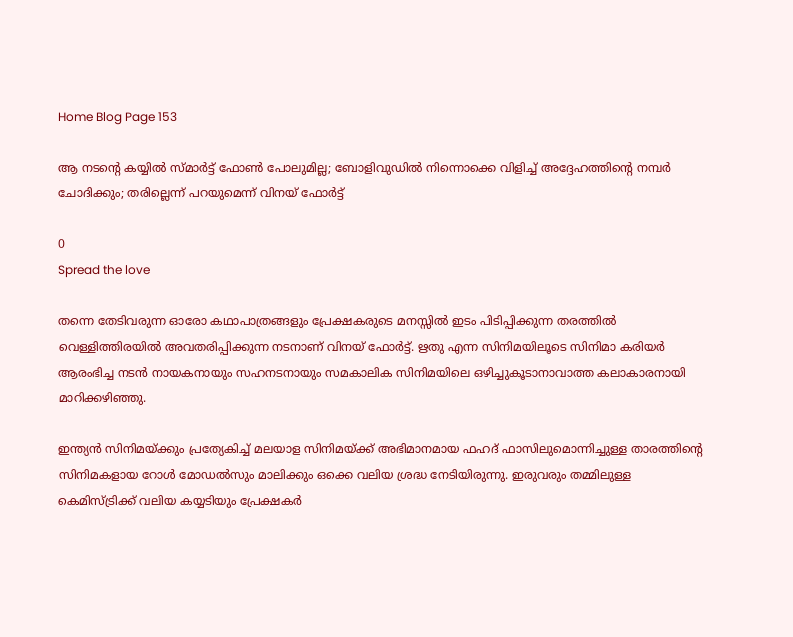Home Blog Page 153

ആ നടന്റെ കയ്യിൽ സ്മാർട്ട്‌ ഫോൺ പോലുമില്ല; ബോളിവുഡിൽ നിന്നൊക്കെ വിളിച്ച് അദ്ദേഹത്തിന്റെ നമ്പർ ചോദിക്കും; തരില്ലെന്ന് പറയുമെന്ന് വിനയ് ഫോർട്ട്‌

0
Spread the love

തന്നെ തേടിവരുന്ന ഓരോ കഥാപാത്രങ്ങളും പ്രേക്ഷകരുടെ മനസ്സിൽ ഇടം പിടിപ്പിക്കുന്ന തരത്തിൽ വെള്ളിത്തിരയിൽ അവതരിപ്പിക്കുന്ന നടനാണ് വിനയ് ഫോർട്ട്‌. ഋതു എന്ന സിനിമയിലൂടെ സിനിമാ കരിയര്‍ ആരംഭിച്ച നടൻ നായകനായും സഹനടനായും സമകാലിക സിനിമയിലെ ഒഴിച്ചുകൂടാനാവാത്ത കലാകാരനായി മാറിക്കഴിഞ്ഞു.

ഇന്ത്യൻ സിനിമയ്ക്കും പ്രത്യേകിച്ച് മലയാള സിനിമയ്ക്ക് അഭിമാനമായ ഫഹദ് ഫാസിലുമൊന്നിച്ചുള്ള താരത്തിന്റെ സിനിമകളായ റോൾ മോഡൽസും മാലിക്കും ഒക്കെ വലിയ ശ്രദ്ധ നേടിയിരുന്നു. ഇരുവരും തമ്മിലുള്ള കെമിസ്ട്രിക്ക് വലിയ കയ്യടിയും പ്രേക്ഷകർ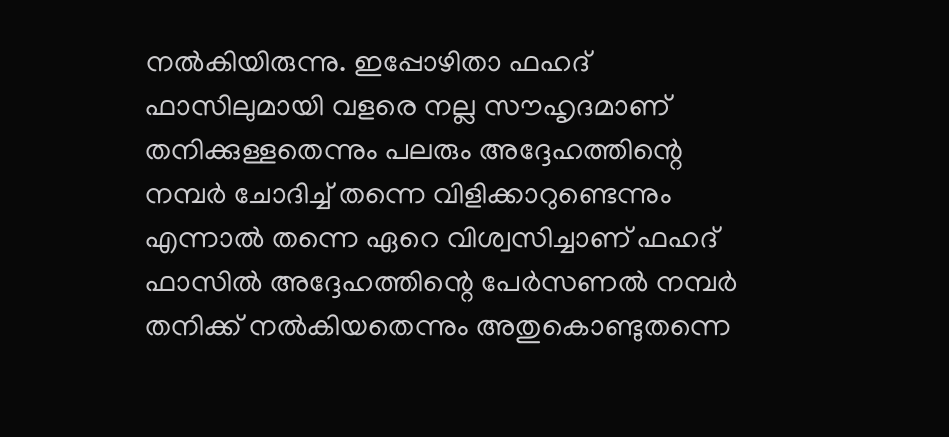നൽകിയിരുന്നു. ഇപ്പോഴിതാ ഫഹദ് ഫാസിലുമായി വളരെ നല്ല സൗഹൃദമാണ് തനിക്കുള്ളതെന്നും പലരും അദ്ദേഹത്തിന്റെ നമ്പർ ചോദിച്ച് തന്നെ വിളിക്കാറുണ്ടെന്നും എന്നാൽ തന്നെ ഏറെ വിശ്വസിച്ചാണ് ഫഹദ് ഫാസിൽ അദ്ദേഹത്തിന്റെ പേർസണൽ നമ്പർ തനിക്ക് നൽകിയതെന്നും അതുകൊണ്ടുതന്നെ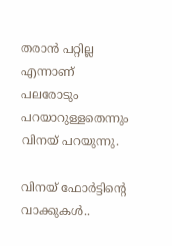തരാൻ പറ്റില്ല എന്നാണ് പലരോടും പറയാറുള്ളതെന്നും വിനയ് പറയുന്നു.

വിനയ് ഫോർട്ടിന്റെ വാക്കുകൾ..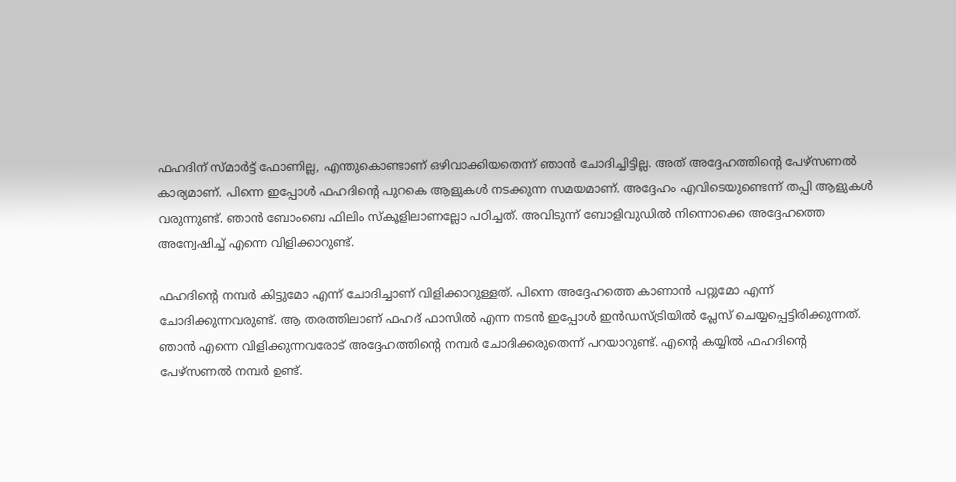ഫഹദിന് സ്‍മാർട്ട് ഫോണില്ല, എന്തുകൊണ്ടാണ് ഒഴിവാക്കിയതെന്ന് ഞാൻ ചോദിച്ചിട്ടില്ല. അത് അദ്ദേഹത്തിന്റെ പേഴ്‌സണൽ കാര്യമാണ്. പിന്നെ ഇപ്പോൾ ഫഹദിന്റെ പുറകെ ആളുകൾ നടക്കുന്ന സമയമാണ്. അദ്ദേഹം എവിടെയുണ്ടെന്ന് തപ്പി ആളുകൾ വരുന്നുണ്ട്. ഞാൻ ബോംബെ ഫിലിം സ്കൂളിലാണല്ലോ പഠിച്ചത്. അവിടുന്ന് ബോളിവുഡിൽ നിന്നൊക്കെ അദ്ദേഹത്തെ അന്വേഷിച്ച് എന്നെ വിളിക്കാറുണ്ട്.

ഫഹദിന്റെ നമ്പർ കിട്ടുമോ എന്ന് ചോദിച്ചാണ് വിളിക്കാറുള്ളത്. പിന്നെ അദ്ദേഹത്തെ കാണാൻ പറ്റുമോ എന്ന് ചോദിക്കുന്നവരുണ്ട്. ആ തരത്തിലാണ് ഫഹദ് ഫാസിൽ എന്ന നടൻ ഇപ്പോൾ ഇൻഡസ്ട്രിയിൽ പ്ലേസ് ചെയ്യപ്പെട്ടിരിക്കുന്നത്. ഞാൻ എന്നെ വിളിക്കുന്നവരോട് അദ്ദേഹത്തിന്റെ നമ്പർ ചോദിക്കരുതെന്ന് പറയാറുണ്ട്. എന്റെ കയ്യിൽ ഫഹദിന്റെ പേഴ്‌സണൽ നമ്പർ ഉണ്ട്.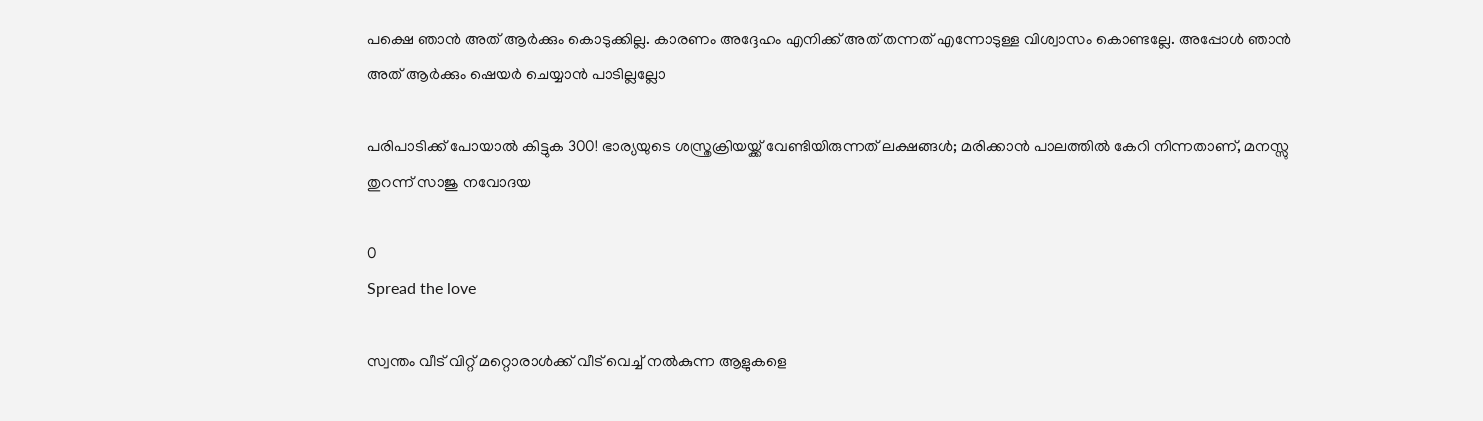പക്ഷെ ഞാൻ അത് ആർക്കും കൊടുക്കില്ല. കാരണം അദ്ദേഹം എനിക്ക് അത് തന്നത് എന്നോടുള്ള വിശ്വാസം കൊണ്ടല്ലേ. അപ്പോൾ ഞാൻ അത് ആർക്കും ഷെയർ ചെയ്യാൻ പാടില്ലല്ലോ

പരിപാടിക്ക് പോയാൽ കിട്ടുക 300! ഭാര്യയുടെ ശസ്ത്രക്രിയയ്ക്ക് വേണ്ടിയിരുന്നത് ലക്ഷങ്ങൾ; മരിക്കാൻ പാലത്തിൽ കേറി നിന്നതാണ്, മനസ്സു തുറന്ന് സാജു നവോദയ

0
Spread the love

സ്വന്തം വീട് വിറ്റ് മറ്റൊരാൾക്ക് വീട് വെച്ച് നൽകുന്ന ആളുകളെ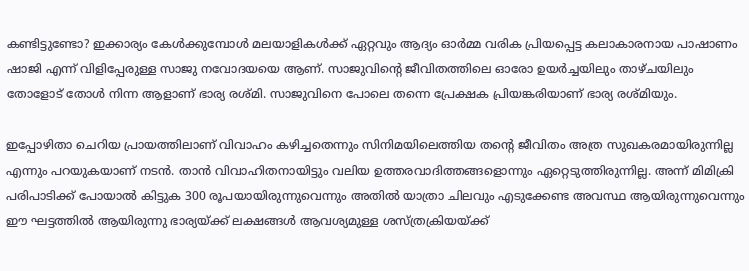കണ്ടിട്ടുണ്ടോ? ഇക്കാര്യം കേൾക്കുമ്പോൾ മലയാളികൾക്ക് ഏറ്റവും ആദ്യം ഓർമ്മ വരിക പ്രിയപ്പെട്ട കലാകാരനായ പാഷാണം ഷാജി എന്ന് വിളിപ്പേരുള്ള സാജു നവോദയയെ ആണ്. സാജുവിന്റെ ജീവിതത്തിലെ ഓരോ ഉയർച്ചയിലും താഴ്ചയിലും തോളോട് തോൾ നിന്ന ആളാണ് ഭാര്യ രശ്മി. സാജുവിനെ പോലെ തന്നെ പ്രേക്ഷക പ്രിയങ്കരിയാണ് ഭാര്യ രശ്മിയും.

ഇപ്പോഴിതാ ചെറിയ പ്രായത്തിലാണ് വിവാഹം കഴിച്ചതെന്നും സിനിമയിലെത്തിയ തന്റെ ജീവിതം അത്ര സുഖകരമായിരുന്നില്ല എന്നും പറയുകയാണ് നടൻ. താൻ വിവാഹിതനായിട്ടും വലിയ ഉത്തരവാദിത്തങ്ങളൊന്നും ഏറ്റെടുത്തിരുന്നില്ല. അന്ന് മിമിക്രി പരിപാടിക്ക് പോയാൽ കിട്ടുക 300 രൂപയായിരുന്നുവെന്നും അതിൽ യാത്രാ ചിലവും എടുക്കേണ്ട അവസ്ഥ ആയിരുന്നുവെന്നും ഈ ഘട്ടത്തിൽ ആയിരുന്നു ഭാര്യയ്ക്ക് ലക്ഷങ്ങൾ ആവശ്യമുള്ള ശസ്ത്രക്രിയയ്ക്ക്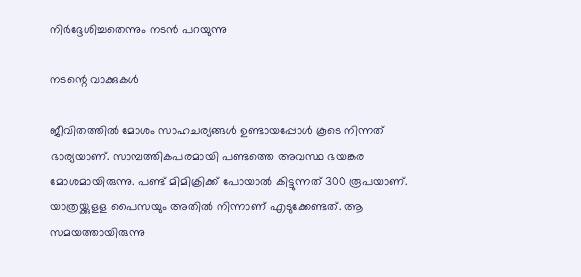നിർദ്ദേശിച്ചതെന്നും നടൻ പറയുന്നു

നടന്റെ വാക്കുകൾ

ജീവിതത്തിൽ മോശം സാഹചര്യങ്ങൾ ഉണ്ടായപ്പോൾ കൂടെ നിന്നത് ഭാര്യയാണ്. സാമ്പത്തികപരമായി പണ്ടത്തെ അവസ്ഥ ഭയങ്കര മോശമായിരുന്നു. പണ്ട് മിമിക്രിക്ക് പോയാൽ കിട്ടുന്നത് 300 രൂപയാണ്. യാത്രയ്ക്കുളള പൈസയും അതിൽ നിന്നാണ് എടുക്കേണ്ടത്. ആ സമയത്തായിരുന്നു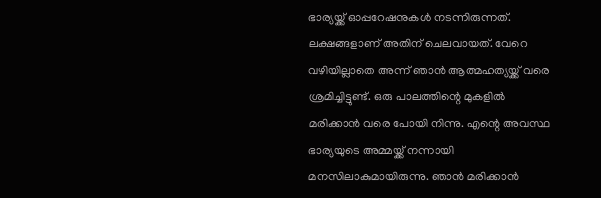ഭാര്യയ്ക്ക് ഓപ്പറേഷനുകൾ നടന്നിരുന്നത്. ലക്ഷങ്ങളാണ് അതിന് ചെലവായത്. വേറെ വഴിയില്ലാതെ അന്ന് ഞാൻ ആത്മഹത്യയ്ക്ക് വരെ ശ്രമിച്ചിട്ടുണ്ട്. ഒരു പാലത്തിന്റെ മുകളിൽ മരിക്കാൻ വരെ പോയി നിന്നു. എന്റെ അവസ്ഥ ഭാര്യയുടെ അമ്മയ്ക്ക് നന്നായി മനസിലാകുമായിരുന്നു. ഞാൻ മരിക്കാൻ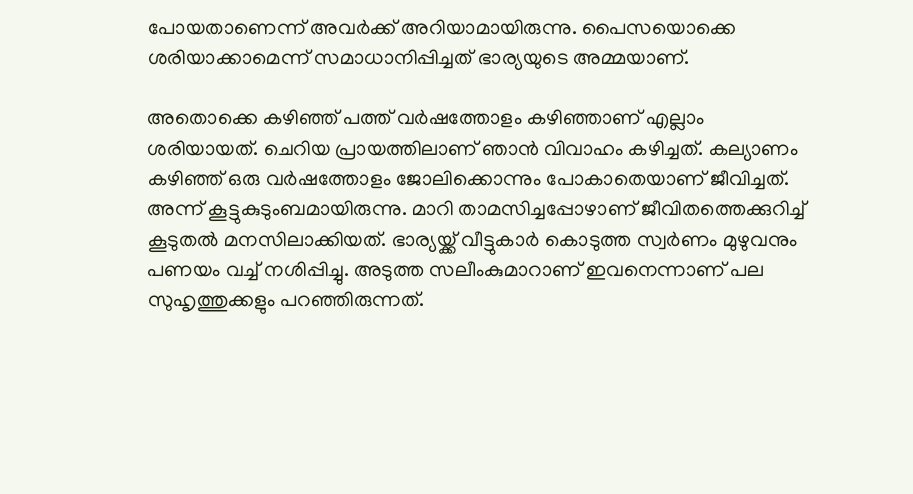പോയതാണെന്ന് അവർക്ക് അറിയാമായിരുന്നു. പൈസയൊക്കെ ശരിയാക്കാമെന്ന് സമാധാനിപ്പിച്ചത് ഭാര്യയുടെ അമ്മയാണ്.

അതൊക്കെ കഴിഞ്ഞ് പത്ത് വർഷത്തോളം കഴിഞ്ഞാണ് എല്ലാം ശരിയായത്. ചെറിയ പ്രായത്തിലാണ് ഞാൻ വിവാഹം കഴിച്ചത്. കല്യാണം കഴിഞ്ഞ് ഒരു വർഷത്തോളം ജോലിക്കൊന്നും പോകാതെയാണ് ജീവിച്ചത്. അന്ന് കൂട്ടുകുടുംബമായിരുന്നു. മാറി താമസിച്ചപ്പോഴാണ് ജീവിതത്തെക്കുറിച്ച് കൂടുതൽ മനസിലാക്കിയത്. ഭാര്യയ്ക്ക് വീട്ടുകാർ കൊടുത്ത സ്വർണം മുഴുവനും പണയം വച്ച് നശിപ്പിച്ചു. അടുത്ത സലീംകുമാറാണ് ഇവനെന്നാണ് പല സുഹൃത്തുക്കളും പറഞ്ഞിരുന്നത്.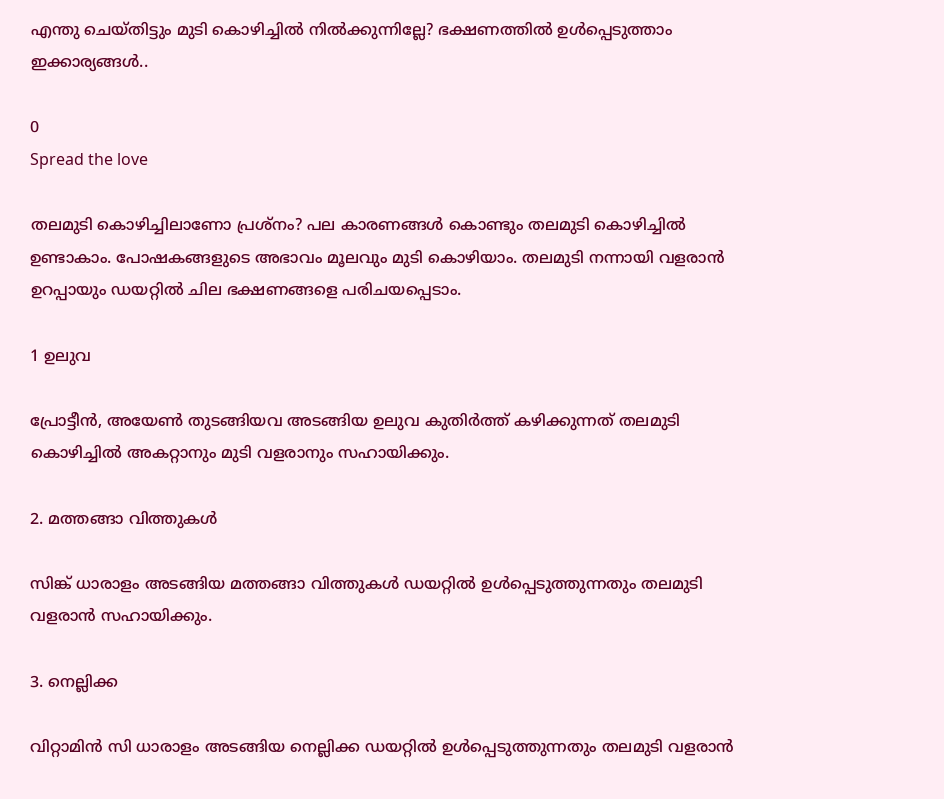എന്തു ചെയ്തിട്ടും മുടി കൊഴിച്ചിൽ നിൽക്കുന്നില്ലേ? ഭക്ഷണത്തിൽ ഉൾപ്പെടുത്താം ഇക്കാര്യങ്ങൾ..

0
Spread the love

തലമുടി കൊഴിച്ചിലാണോ പ്രശ്നം? പല കാരണങ്ങള്‍ കൊണ്ടും തലമുടി കൊഴിച്ചില്‍ ഉണ്ടാകാം. പോഷകങ്ങളുടെ അഭാവം മൂലവും മുടി കൊഴിയാം. തലമുടി നന്നായി വളരാന്‍ ഉറപ്പായും ഡയറ്റില്‍ ചില ഭക്ഷണങ്ങളെ പരിചയപ്പെടാം.

1 ഉലുവ

പ്രോട്ടീന്‍, അയേണ്‍ തുടങ്ങിയവ അടങ്ങിയ ഉലുവ കുതിര്‍ത്ത് കഴിക്കുന്നത് തലമുടി കൊഴിച്ചില്‍ അകറ്റാനും മുടി വളരാനും സഹായിക്കും.

2. മത്തങ്ങാ വിത്തുകള്‍

സിങ്ക് ധാരാളം അടങ്ങിയ മത്തങ്ങാ വിത്തുകള്‍ ഡയറ്റില്‍ ഉള്‍പ്പെടുത്തുന്നതും തലമുടി വളരാന്‍ സഹായിക്കും.

3. നെല്ലിക്ക

വിറ്റാമിന്‍ സി ധാരാളം അടങ്ങിയ നെല്ലിക്ക ഡയറ്റില്‍ ഉള്‍പ്പെടുത്തുന്നതും തലമുടി വളരാന്‍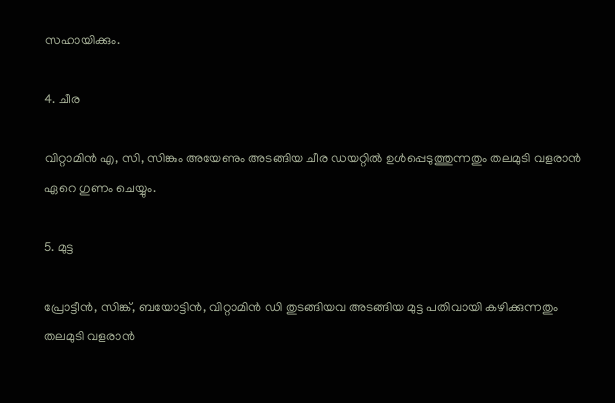സഹായിക്കും.

4. ചീര

വിറ്റാമിന്‍ എ, സി, സിങ്കും അയേണും അടങ്ങിയ ചീര ഡയറ്റില്‍ ഉള്‍പ്പെടുത്തുന്നതും തലമുടി വളരാന്‍ ഏറെ ഗുണം ചെയ്യും.

5. മുട്ട

പ്രോട്ടീന്‍, സിങ്ക്, ബയോട്ടിന്‍, വിറ്റാമിന്‍ ഡി തുടങ്ങിയവ അടങ്ങിയ മുട്ട പതിവായി കഴിക്കുന്നതും തലമുടി വളരാന്‍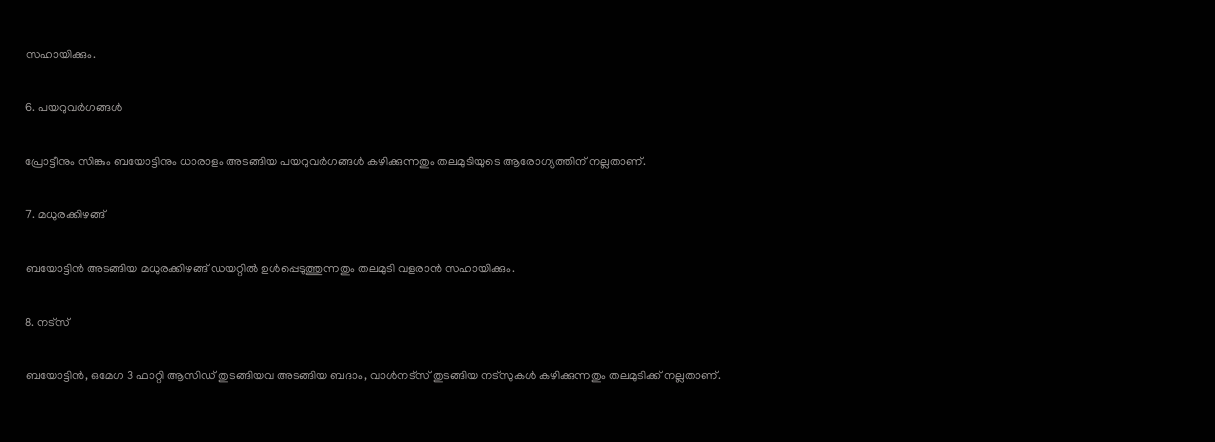സഹായിക്കും.

6. പയറുവര്‍ഗങ്ങള്‍

പ്രോട്ടീനും സിങ്കും ബയോട്ടിനും ധാരാളം അടങ്ങിയ പയറുവര്‍ഗങ്ങള്‍ കഴിക്കുന്നതും തലമുടിയുടെ ആരോഗ്യത്തിന് നല്ലതാണ്.

7. മധുരക്കിഴങ്ങ്

ബയോട്ടിന്‍‌ അടങ്ങിയ മധുരക്കിഴങ്ങ് ഡയറ്റില്‍ ഉള്‍പ്പെടുത്തുന്നതും തലമുടി വളരാന്‍ സഹായിക്കും.

8. നട്സ്

ബയോട്ടിന്‍, ഒമേഗ 3 ഫാറ്റി ആസിഡ് തുടങ്ങിയവ അടങ്ങിയ ബദാം, വാള്‍നട്സ് തുടങ്ങിയ നട്സുകള്‍ കഴിക്കുന്നതും തലമുടിക്ക് നല്ലതാണ്.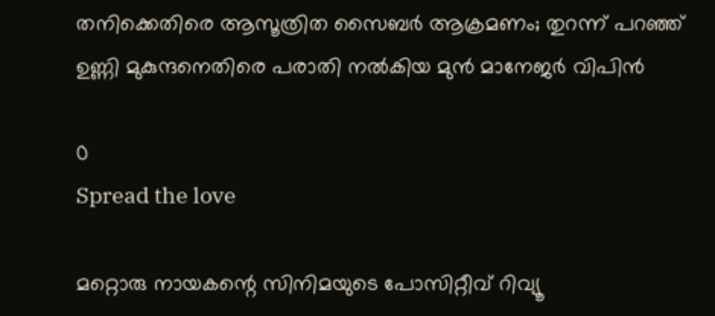തനിക്കെതിരെ ആസൂത്രിത സൈബർ ആക്രമണം; തുറന്ന് പറഞ്ഞ് ഉണ്ണി മുകുന്ദനെതിരെ പരാതി നൽകിയ മുൻ മാനേജർ വിപിൻ

0
Spread the love

മറ്റൊരു നായകന്റെ സിനിമയുടെ പോസിറ്റീവ് റിവ്യൂ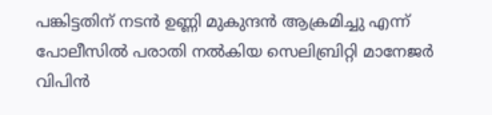പങ്കിട്ടതിന് നടൻ ഉണ്ണി മുകുന്ദൻ ആക്രമിച്ചു എന്ന് പോലീസിൽ പരാതി നൽകിയ സെലിബ്രിറ്റി മാനേജർ വിപിൻ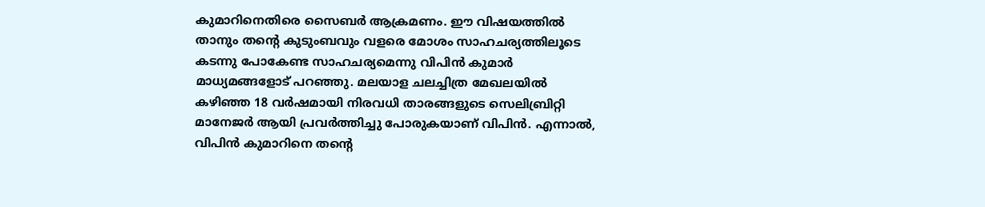കുമാറിനെതിരെ സൈബർ ആക്രമണം. ഈ വിഷയത്തിൽ താനും തന്റെ കുടുംബവും വളരെ മോശം സാഹചര്യത്തിലൂടെ കടന്നു പോകേണ്ട സാഹചര്യമെന്നു വിപിൻ കുമാർ മാധ്യമങ്ങളോട് പറഞ്ഞു. മലയാള ചലച്ചിത്ര മേഖലയിൽ കഴിഞ്ഞ 18 വർഷമായി നിരവധി താരങ്ങളുടെ സെലിബ്രിറ്റി മാനേജർ ആയി പ്രവർത്തിച്ചു പോരുകയാണ് വിപിൻ. എന്നാൽ, വിപിൻ കുമാറിനെ തന്റെ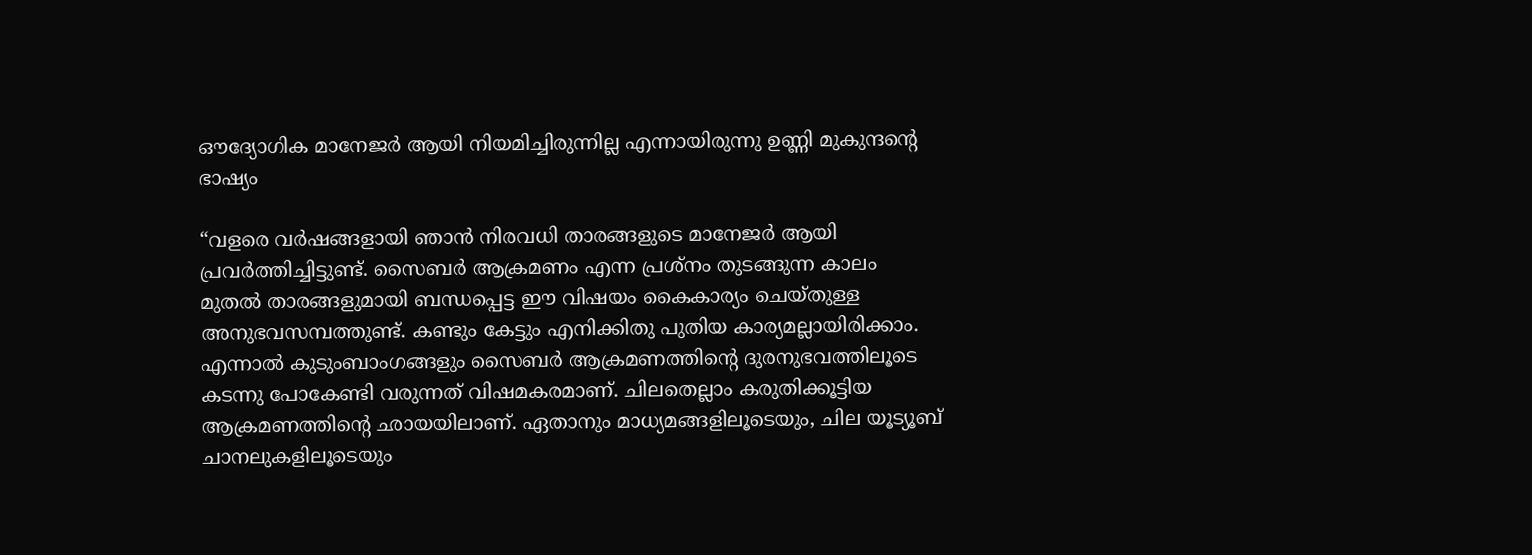ഔദ്യോഗിക മാനേജർ ആയി നിയമിച്ചിരുന്നില്ല എന്നായിരുന്നു ഉണ്ണി മുകുന്ദന്റെ ഭാഷ്യം

“വളരെ വർഷങ്ങളായി ഞാൻ നിരവധി താരങ്ങളുടെ മാനേജർ ആയി പ്രവർത്തിച്ചിട്ടുണ്ട്. സൈബർ ആക്രമണം എന്ന പ്രശ്നം തുടങ്ങുന്ന കാലം മുതൽ താരങ്ങളുമായി ബന്ധപ്പെട്ട ഈ വിഷയം കൈകാര്യം ചെയ്തുള്ള അനുഭവസമ്പത്തുണ്ട്. കണ്ടും കേട്ടും എനിക്കിതു പുതിയ കാര്യമല്ലായിരിക്കാം. എന്നാൽ കുടുംബാംഗങ്ങളും സൈബർ ആക്രമണത്തിന്റെ ദുരനുഭവത്തിലൂടെ കടന്നു പോകേണ്ടി വരുന്നത് വിഷമകരമാണ്. ചിലതെല്ലാം കരുതിക്കൂട്ടിയ ആക്രമണത്തിന്റെ ഛായയിലാണ്. ഏതാനും മാധ്യമങ്ങളിലൂടെയും, ചില യൂട്യൂബ് ചാനലുകളിലൂടെയും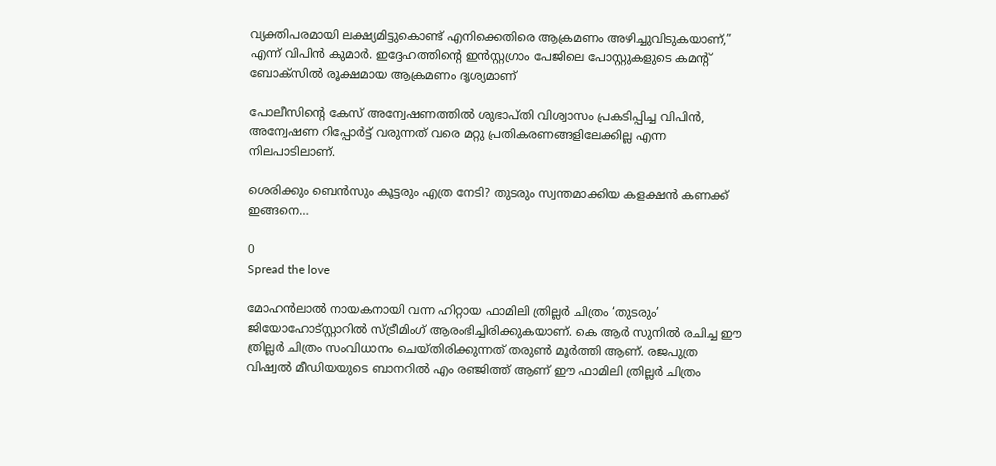വ്യക്തിപരമായി ലക്ഷ്യമിട്ടുകൊണ്ട് എനിക്കെതിരെ ആക്രമണം അഴിച്ചുവിടുകയാണ്,” എന്ന് വിപിൻ കുമാർ. ഇദ്ദേഹത്തിന്റെ ഇൻസ്റ്റഗ്രാം പേജിലെ പോസ്റ്റുകളുടെ കമന്റ് ബോക്സിൽ രൂക്ഷമായ ആക്രമണം ദൃശ്യമാണ്

പോലീസിന്റെ കേസ് അന്വേഷണത്തിൽ ശുഭാപ്തി വിശ്വാസം പ്രകടിപ്പിച്ച വിപിൻ, അന്വേഷണ റിപ്പോർട്ട് വരുന്നത് വരെ മറ്റു പ്രതികരണങ്ങളിലേക്കില്ല എന്ന നിലപാടിലാണ്.

ശെരിക്കും ബെൻസും കൂട്ടരും എത്ര നേടി? തുടരും സ്വന്തമാക്കിയ കളക്ഷൻ കണക്ക് ഇങ്ങനെ…

0
Spread the love

മോഹൻലാല്‍ നായകനായി വന്ന ഹിറ്റായ ഫാമിലി ത്രില്ലർ ചിത്രം ‘തുടരും’ ജിയോഹോട്‍സ്റ്റാറിൽ സ്ട്രീമിംഗ് ആരംഭിച്ചിരിക്കുകയാണ്. കെ ആർ സുനിൽ രചിച്ച ഈ ത്രില്ലർ ചിത്രം സംവിധാനം ചെയ്‍തിരിക്കുന്നത് തരുൺ മൂർത്തി ആണ്. രജപുത്ര വിഷ്വൽ മീഡിയയുടെ ബാനറിൽ എം രഞ്ജിത്ത് ആണ് ഈ ഫാമിലി ത്രില്ലർ ചിത്രം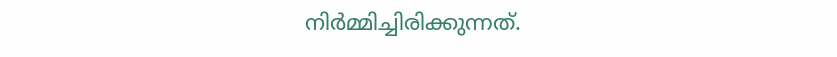നിർമ്മിച്ചിരിക്കുന്നത്.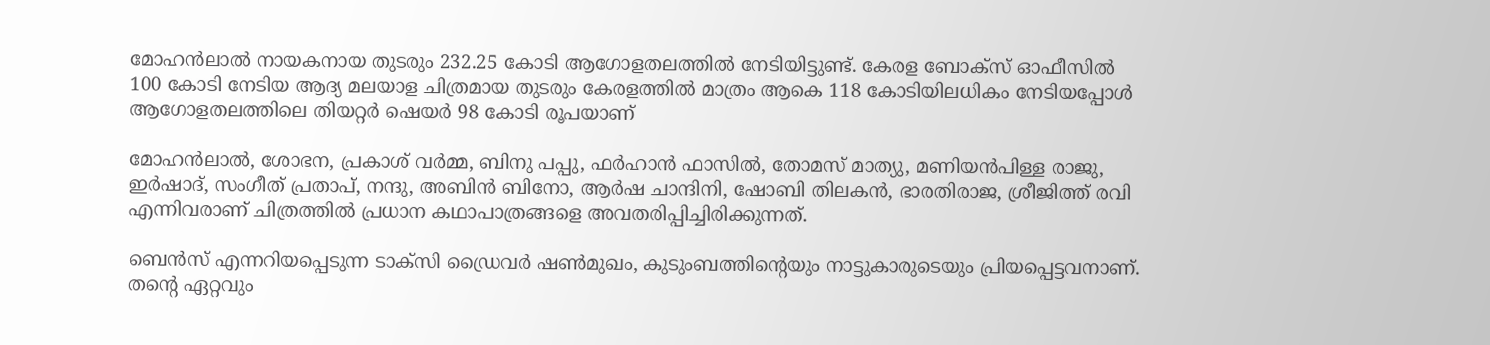മോഹൻലാല്‍ നായകനായ തുടരും 232.25 കോടി ആഗോളതലത്തില്‍ നേടിയിട്ടുണ്ട്. കേരള ബോക്സ് ഓഫീസില്‍ 100 കോടി നേടിയ ആദ്യ മലയാള ചിത്രമായ തുടരും കേരളത്തില്‍ മാത്രം ആകെ 118 കോടിയിലധികം നേടിയപ്പോള്‍ ആഗോളതലത്തിലെ തിയറ്റര്‍ ഷെയര്‍ 98 കോടി രൂപയാണ്

മോഹൻലാൽ, ശോഭന, പ്രകാശ് വർമ്മ, ബിനു പപ്പു, ഫർഹാൻ ഫാസിൽ, തോമസ് മാത്യു, മണിയൻപിള്ള രാജു, ഇർഷാദ്, സംഗീത് പ്രതാപ്, നന്ദു, അബിൻ ബിനോ, ആർഷ ചാന്ദിനി, ഷോബി തിലകൻ, ഭാരതിരാജ, ശ്രീജിത്ത് രവി എന്നിവരാണ് ചിത്രത്തിൽ പ്രധാന കഥാപാത്രങ്ങളെ അവതരിപ്പിച്ചിരിക്കുന്നത്.

ബെൻസ് എന്നറിയപ്പെടുന്ന ടാക്സി ഡ്രൈവർ ഷൺമുഖം, കുടുംബത്തിന്റെയും നാട്ടുകാരുടെയും പ്രിയപ്പെട്ടവനാണ്. തൻ്റെ ഏറ്റവും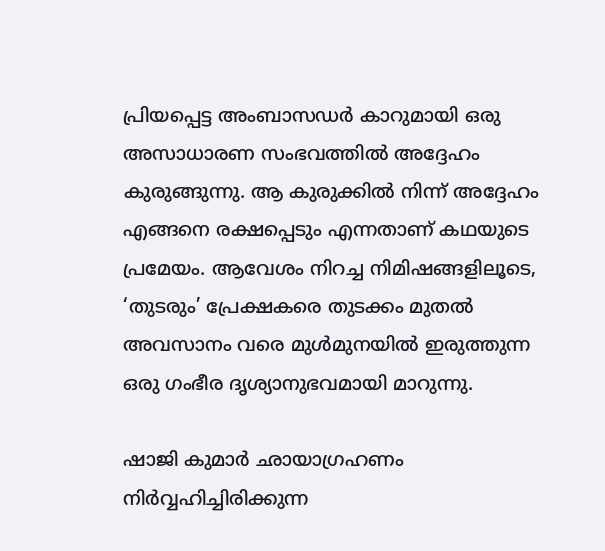പ്രിയപ്പെട്ട അംബാസഡർ കാറുമായി ഒരു അസാധാരണ സംഭവത്തിൽ അദ്ദേഹം കുരുങ്ങുന്നു. ആ കുരുക്കിൽ നിന്ന് അദ്ദേഹം എങ്ങനെ രക്ഷപ്പെടും എന്നതാണ് കഥയുടെ പ്രമേയം. ആവേശം നിറച്ച നിമിഷങ്ങളിലൂടെ, ‘തുടരും’ പ്രേക്ഷകരെ തുടക്കം മുതൽ അവസാനം വരെ മുൾമുനയിൽ ഇരുത്തുന്ന ഒരു ഗംഭീര ദൃശ്യാനുഭവമായി മാറുന്നു.

ഷാജി കുമാർ ഛായാഗ്രഹണം നിർവ്വഹിച്ചിരിക്കുന്ന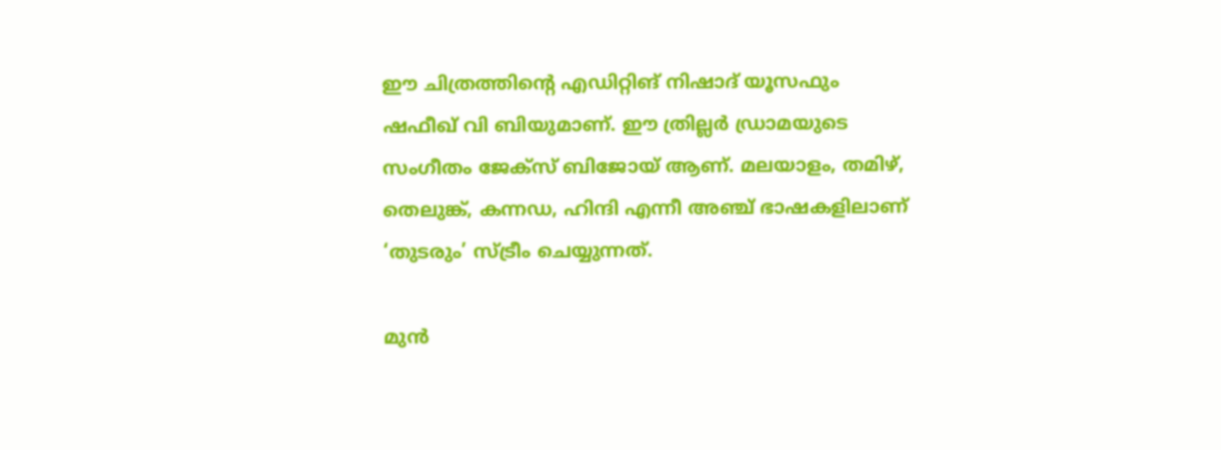ഈ ചിത്രത്തിന്റെ എഡിറ്റിങ് നിഷാദ് യൂസഫും ഷഫീഖ് വി ബിയുമാണ്. ഈ ത്രില്ലർ ഡ്രാമയുടെ സംഗീതം ജേക്സ് ബിജോയ് ആണ്. മലയാളം, തമിഴ്, തെലുങ്ക്, കന്നഡ, ഹിന്ദി എന്നീ അഞ്ച് ഭാഷകളിലാണ് ‘തുടരും’ സ്ട്രീം ചെയ്യുന്നത്.

മുൻ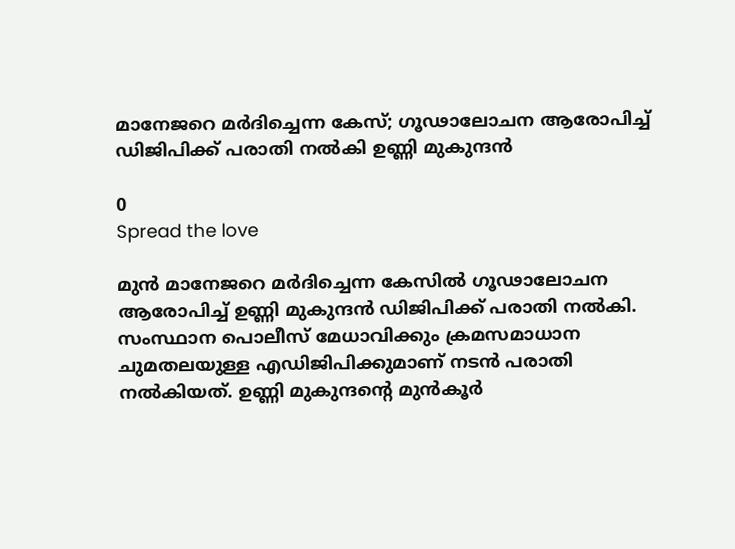മാനേജറെ മര്‍ദിച്ചെന്ന കേസ്; ഗൂഢാലോചന ആരോപിച്ച് ഡിജിപിക്ക് പരാതി നൽകി ഉണ്ണി മുകുന്ദൻ

0
Spread the love

മുൻ മാനേജറെ മർദിച്ചെന്ന കേസിൽ ഗൂഢാലോചന ആരോപിച്ച് ഉണ്ണി മുകുന്ദൻ ഡിജിപിക്ക് പരാതി നൽകി. സംസ്ഥാന പൊലീസ് മേധാവിക്കും ക്രമസമാധാന ചുമതലയുള്ള എഡിജിപിക്കുമാണ് നടൻ പരാതി നൽകിയത്. ഉണ്ണി മുകുന്ദന്റെ മുൻകൂർ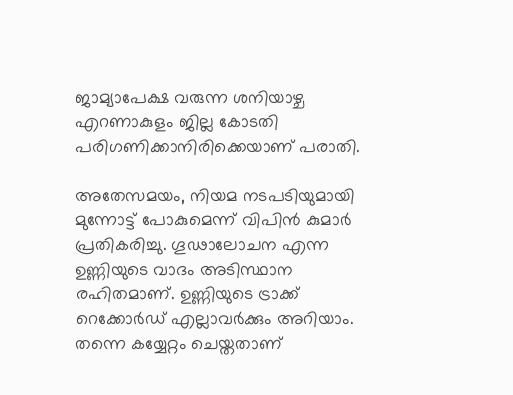ജാമ്യാപേക്ഷ വരുന്ന ശനിയാഴ്ച എറണാകുളം ജില്ല കോടതി പരിഗണിക്കാനിരിക്കെയാണ് പരാതി.

അതേസമയം, നിയമ നടപടിയുമായി മുന്നോട്ട് പോകുമെന്ന് വിപിൻ കുമാർ പ്രതികരിച്ചു. ഗൂഢാലോചന എന്ന ഉണ്ണിയുടെ വാദം അടിസ്ഥാന രഹിതമാണ്. ഉണ്ണിയുടെ ട്രാക്ക് റെക്കോർഡ് എല്ലാവർക്കും അറിയാം. തന്നെ കയ്യേറ്റം ചെയ്തതാണ്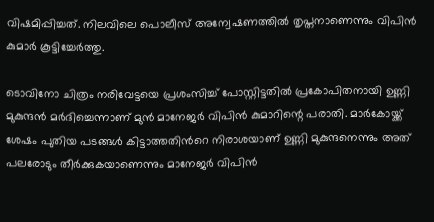വിഷമിപ്പിച്ചത്. നിലവിലെ പൊലീസ് അന്വേഷണത്തിൽ തൃപ്തനാണെന്നും വിപിൻ കുമാർ കൂട്ടിച്ചേര്‍ത്തു.

ടൊവിനോ ചിത്രം നരിവേട്ടയെ പ്രശംസിച്ച് പോസ്റ്റിട്ടതിൽ പ്രകോപിതനായി ഉണ്ണി മുകുന്ദൻ മർദിച്ചെന്നാണ് മുൻ മാനേജർ വിപിൻ കുമാറിന്റെ പരാതി. മാർകോയ്ക്ക് ശേഷം പുതിയ പടങ്ങൾ കിട്ടാത്തതിന്‍റെ നിരാശയാണ് ഉണ്ണി മുകുന്ദനെന്നും അത് പലരോടും തീർക്കുകയാണെന്നും മാനേജർ വിപിന്‍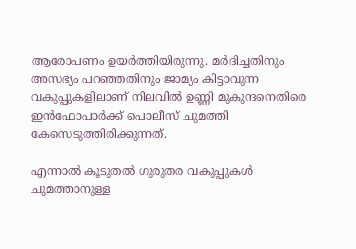ആരോപണം ഉയർത്തിയിരുന്നു. മർദിച്ചതിനും അസഭ്യം പറഞ്ഞതിനും ജാമ്യം കിട്ടാവുന്ന വകുപ്പുകളിലാണ് നിലവിൽ ഉണ്ണി മുകുന്ദനെതിരെ ഇൻഫോപാർക്ക് പൊലീസ് ചുമത്തി കേസെടുത്തിരിക്കുന്നത്.

എന്നാൽ കൂടുതൽ ഗുരുതര വകുപ്പുകൾ ചുമത്താനുള്ള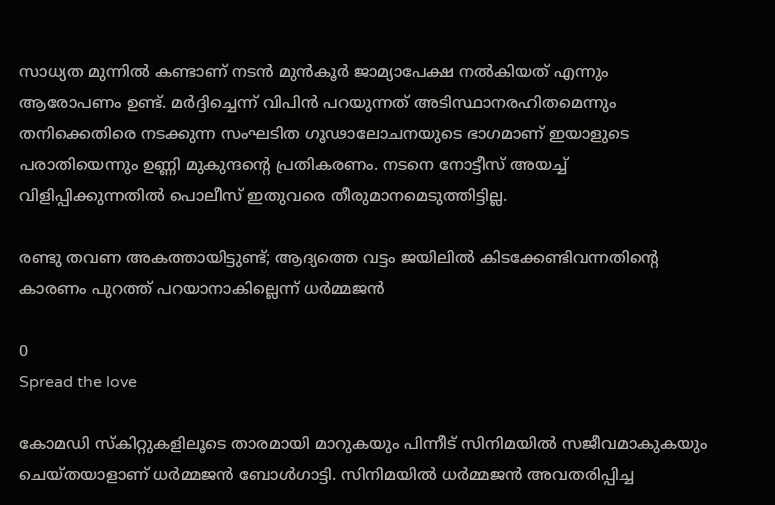സാധ്യത മുന്നിൽ കണ്ടാണ് നടൻ മുൻകൂർ ജാമ്യാപേക്ഷ നൽകിയത് എന്നും ആരോപണം ഉണ്ട്. മർദ്ദിച്ചെന്ന് വിപിൻ പറയുന്നത് അടിസ്ഥാനരഹിതമെന്നും തനിക്കെതിരെ നടക്കുന്ന സംഘടിത ഗൂഢാലോചനയുടെ ഭാഗമാണ് ഇയാളുടെ പരാതിയെന്നും ഉണ്ണി മുകുന്ദന്റെ പ്രതികരണം. നടനെ നോട്ടീസ് അയച്ച് വിളിപ്പിക്കുന്നതിൽ പൊലീസ് ഇതുവരെ തീരുമാനമെടുത്തിട്ടില്ല.

രണ്ടു തവണ അകത്തായിട്ടുണ്ട്; ആദ്യത്തെ വട്ടം ജയിലിൽ കിടക്കേണ്ടിവന്നതിന്‍റെ കാരണം പുറത്ത് പറയാനാകില്ലെന്ന് ധർമ്മജൻ

0
Spread the love

കോമഡി സ്കിറ്റുകളിലൂടെ താരമായി മാറുകയും പിന്നീട് സിനിമയിൽ സജീവമാകുകയും ചെയ്തയാളാണ് ധർമ്മജൻ ബോൾഗാട്ടി. സിനിമയിൽ ധർമ്മജൻ അവതരിപ്പിച്ച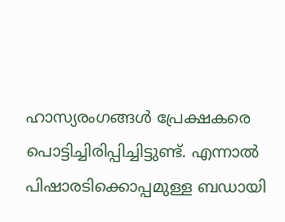ഹാസ്യരംഗങ്ങൾ പ്രേക്ഷകരെ പൊട്ടിച്ചിരിപ്പിച്ചിട്ടുണ്ട്. എന്നാൽ പിഷാരടിക്കൊപ്പമുള്ള ബഡായി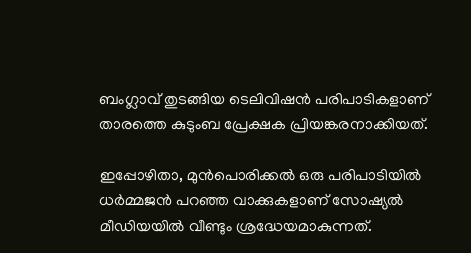ബംഗ്ലാവ് തുടങ്ങിയ ടെലിവിഷൻ പരിപാടികളാണ് താരത്തെ കുടുംബ പ്രേക്ഷക പ്രിയങ്കരനാക്കിയത്.

ഇപ്പോഴിതാ, മുൻപൊരിക്കൽ ഒരു പരിപാടിയിൽ ധർമ്മജൻ പറഞ്ഞ വാക്കുകളാണ് സോഷ്യൽ മീഡിയയിൽ വീണ്ടും ശ്രദ്ധേയമാകുന്നത്.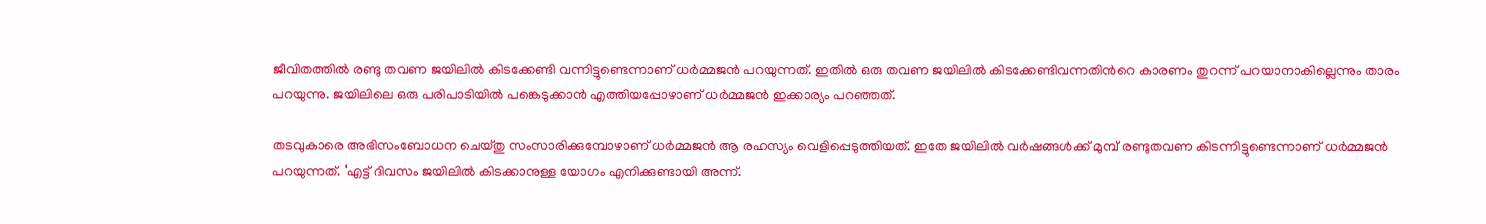ജീവിതത്തിൽ രണ്ടു തവണ ജയിലിൽ കിടക്കേണ്ടി വന്നിട്ടുണ്ടെന്നാണ് ധർമ്മജൻ പറയുന്നത്. ഇതിൽ ഒരു തവണ ജയിലിൽ കിടക്കേണ്ടിവന്നതിന്‍റെ കാരണം തുറന്ന് പറയാനാകില്ലെന്നും താരം പറയുന്നു. ജയിലിലെ ഒരു പരിപാടിയിൽ പങ്കെടുക്കാൻ എത്തിയപ്പോഴാണ് ധർമ്മജൻ ഇക്കാര്യം പറഞ്ഞത്.

തടവുകാരെ അഭിസംബോധന ചെയ്തു സംസാരിക്കുമ്പോഴാണ് ധർമ്മജൻ ആ രഹസ്യം വെളിപ്പെടുത്തിയത്. ഇതേ ജയിലിൽ വർഷങ്ങൾക്ക് മുമ്പ് രണ്ടുതവണ കിടന്നിട്ടുണ്ടെന്നാണ് ധർമ്മജൻ പറയുന്നത്. ‘എട്ട് ദിവസം ജയിലിൽ കിടക്കാനുള്ള യോഗം എനിക്കുണ്ടായി അന്ന്.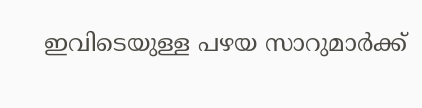ഇവിടെയുള്ള പഴയ സാറുമാര്‍ക്ക്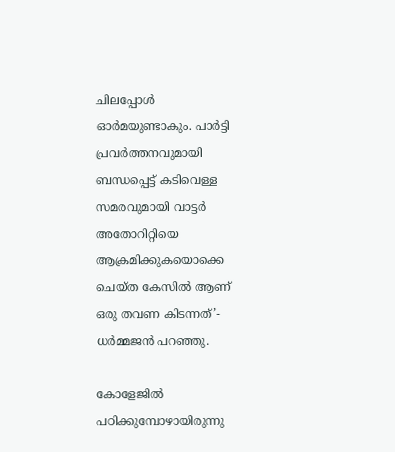ചിലപ്പോൾ ഓർമയുണ്ടാകും. പാര്‍ട്ടി പ്രവര്‍ത്തനവുമായി ബന്ധപ്പെട്ട് കടിവെള്ള സമരവുമായി വാട്ടര്‍ അതോറിറ്റിയെ ആക്രമിക്കുകയൊക്കെ ചെയ്ത കേസില്‍ ആണ് ഒരു തവണ കിടന്നത്’- ധർമ്മജൻ പറഞ്ഞു.

കോളേജിൽ പഠിക്കുമ്പോഴായിരുന്നു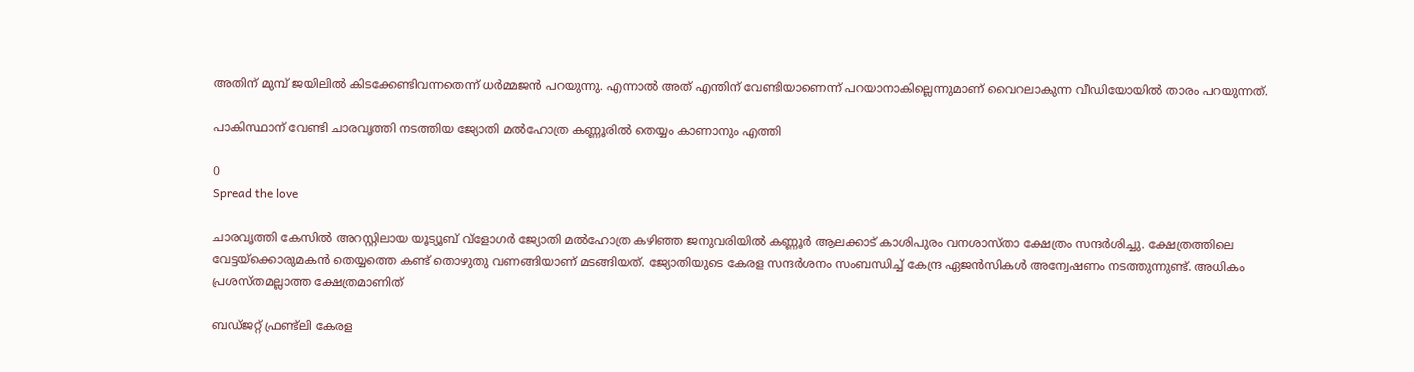അതിന് മുമ്പ് ജയിലിൽ കിടക്കേണ്ടിവന്നതെന്ന് ധർമ്മജൻ പറയുന്നു. എന്നാൽ അത് എന്തിന് വേണ്ടിയാണെന്ന് പറയാനാകില്ലെന്നുമാണ് വൈറലാകുന്ന വീഡിയോയിൽ താരം പറയുന്നത്.

പാകിസ്ഥാന് വേണ്ടി ചാരവൃത്തി നടത്തിയ ജ്യോതി മൽഹോത്ര കണ്ണൂരിൽ തെയ്യം കാണാനും എത്തി

0
Spread the love

ചാരവൃത്തി കേസിൽ അറസ്റ്റിലായ യൂട്യൂബ് വ്‌ളോഗർ ജ്യോതി മൽഹോത്ര കഴിഞ്ഞ ജനുവരിയിൽ കണ്ണൂർ ആലക്കാട് കാശിപുരം വനശാസ്താ ക്ഷേത്രം സന്ദർശിച്ചു. ക്ഷേത്രത്തിലെ വേട്ടയ്‌ക്കൊരുമകൻ തെയ്യത്തെ കണ്ട് തൊഴുതു വണങ്ങിയാണ് മടങ്ങിയത്. ജ്യോതിയുടെ കേരള സന്ദർശനം സംബന്ധിച്ച് കേന്ദ്ര ഏജൻസികൾ അന്വേഷണം നടത്തുന്നുണ്ട്. അധികം പ്രശസ്തമല്ലാത്ത ക്ഷേത്രമാണിത്

ബഡ്ജറ്റ് ഫ്രണ്ട്ലി കേരള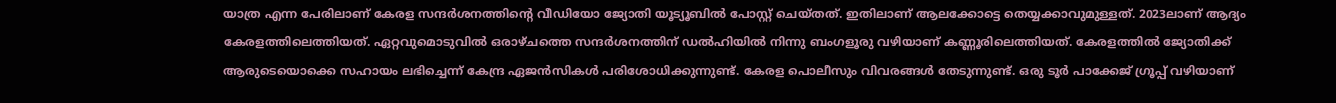യാത്ര എന്ന പേരിലാണ് കേരള സന്ദർശനത്തിന്റെ വീഡിയോ ജ്യോതി യൂട്യൂബിൽ പോസ്റ്റ് ചെയ്തത്. ഇതിലാണ് ആലക്കോട്ടെ തെയ്യക്കാവുമുള്ളത്. 2023ലാണ് ആദ്യം കേരളത്തിലെത്തിയത്. ഏറ്റവുമൊടുവിൽ ഒരാഴ്ചത്തെ സന്ദർശനത്തിന് ഡൽഹിയിൽ നിന്നു ബംഗളൂരു വഴിയാണ് കണ്ണൂരിലെത്തിയത്. കേരളത്തിൽ ജ്യോതിക്ക് ആരുടെയൊക്കെ സഹായം ലഭിച്ചെന്ന് കേന്ദ്ര ഏജൻസികൾ പരിശോധിക്കുന്നുണ്ട്. കേരള പൊലീസും വിവരങ്ങൾ തേടുന്നുണ്ട്. ഒരു ടൂർ പാക്കേജ് ഗ്രൂപ്പ് വഴിയാണ്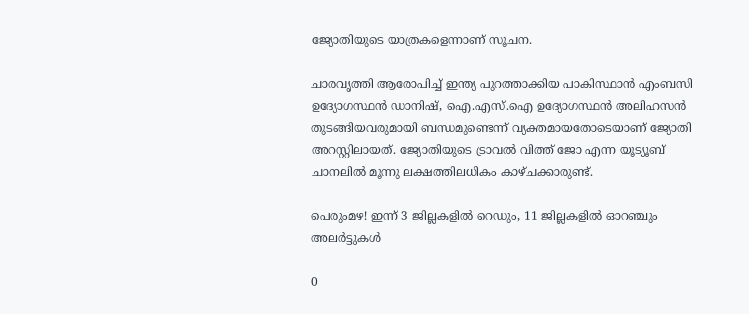ജ്യോതിയുടെ യാത്രകളെന്നാണ് സൂചന.

ചാരവൃത്തി ആരോപിച്ച് ഇന്ത്യ പുറത്താക്കിയ പാകിസ്ഥാൻ എംബസി ഉദ്യോഗസ്ഥൻ ഡാനിഷ്, ഐ.എസ്.ഐ ഉദ്യോഗസ്ഥൻ അലിഹസൻ തുടങ്ങിയവരുമായി ബന്ധമുണ്ടെന്ന് വ്യക്തമായതോടെയാണ് ജ്യോതി അറസ്റ്റിലായത്. ജ്യോതിയുടെ ട്രാവൽ വിത്ത് ജോ എന്ന യൂട്യൂബ് ചാനലിൽ മൂന്നു ലക്ഷത്തിലധികം കാഴ്ചക്കാരുണ്ട്.

പെരുംമഴ! ഇന്ന് 3 ജില്ലകളിൽ റെഡും, 11 ജില്ലകളിൽ ഓറഞ്ചും അലർട്ടുകൾ

0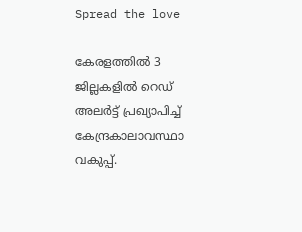Spread the love

കേരളത്തിൽ 3 ജില്ലകളിൽ റെഡ് അലർട്ട് പ്രഖ്യാപിച്ച് കേന്ദ്രകാലാവസ്ഥാ വകുപ്പ്.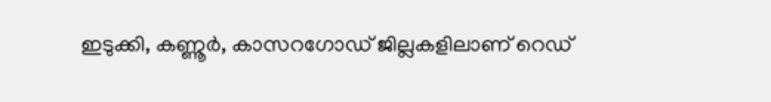ഇടുക്കി, കണ്ണൂർ, കാസറഗോഡ് ജില്ലകളിലാണ് റെഡ്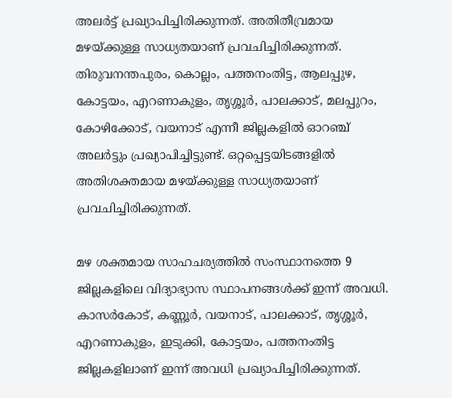അലർട്ട് പ്രഖ്യാപിച്ചിരിക്കുന്നത്. അതിതീവ്രമായ മഴയ്ക്കുള്ള സാധ്യതയാണ് പ്രവചിച്ചിരിക്കുന്നത്. തിരുവനന്തപുരം, കൊല്ലം, പത്തനംതിട്ട, ആലപ്പുഴ, കോട്ടയം, എറണാകുളം, തൃശ്ശൂർ, പാലക്കാട്, മലപ്പുറം, കോഴിക്കോട്, വയനാട് എന്നീ ജില്ലകളിൽ ഓറഞ്ച് അലർട്ടും പ്രഖ്യാപിച്ചിട്ടുണ്ട്. ഒറ്റപ്പെട്ടയിടങ്ങളിൽ അതിശക്തമായ മഴയ്ക്കുള്ള സാധ്യതയാണ് പ്രവചിച്ചിരിക്കുന്നത്.

മഴ ശക്തമായ സാഹചര്യത്തിൽ സംസ്ഥാനത്തെ 9 ജില്ലകളിലെ വിദ്യാഭ്യാസ സ്ഥാപനങ്ങള്‍ക്ക് ഇന്ന് അവധി. കാസർകോട്, കണ്ണൂർ, വയനാട്, പാലക്കാട്, തൃശ്ശൂര്‍, എറണാകുളം, ഇടുക്കി, കോട്ടയം, പത്തനംതിട്ട ജില്ലകളിലാണ് ഇന്ന് അവധി പ്രഖ്യാപിച്ചിരിക്കുന്നത്.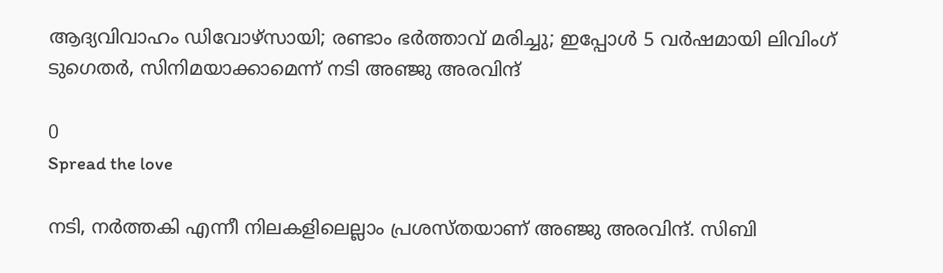ആദ്യവിവാഹം ഡിവോഴ്സായി; രണ്ടാം ഭർത്താവ് മരിച്ചു; ഇപ്പോൾ 5 വർഷമായി ലിവിംഗ് ടുഗെതർ, സിനിമയാക്കാമെന്ന് നടി അഞ്ജു അരവിന്ദ്

0
Spread the love

നടി, നർത്തകി എന്നീ നിലകളിലെല്ലാം പ്രശസ്തയാണ് അഞ്ജു അരവിന്ദ്. സിബി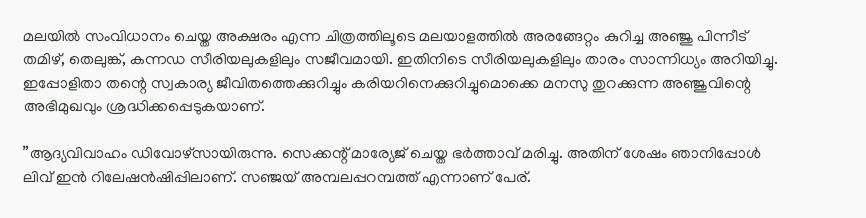മലയിൽ സംവിധാനം ചെയ്ത അക്ഷരം എന്ന ചിത്രത്തിലൂടെ മലയാളത്തിൽ അരങ്ങേറ്റം കുറിച്ച അഞ്ജു പിന്നീട് തമിഴ്, തെലുങ്ക്, കന്നഡ സീരിയലുകളിലും സജീവമായി. ഇതിനിടെ സീരിയലുകളിലും താരം സാന്നിധ്യം അറിയിച്ചു. ഇപ്പോളിതാ തന്റെ സ്വകാര്യ ജീവിതത്തെക്കുറിച്ചും കരിയറിനെക്കുറിച്ചുമൊക്കെ മനസു തുറക്കുന്ന അഞ്ജുവിന്റെ അഭിമുഖവും ശ്രദ്ധിക്കപ്പെടുകയാണ്.

”ആദ്യവിവാഹം ഡിവോഴ്സായിരുന്നു. സെക്കന്റ് മാര്യേജ് ചെയ്ത ഭർത്താവ് മരിച്ചു. അതിന് ശേഷം ഞാനിപ്പോൾ ലിവ് ഇൻ റിലേഷൻഷിപ്പിലാണ്. സഞ്ജയ് അമ്പലപ്പറമ്പത്ത് എന്നാണ് പേര്.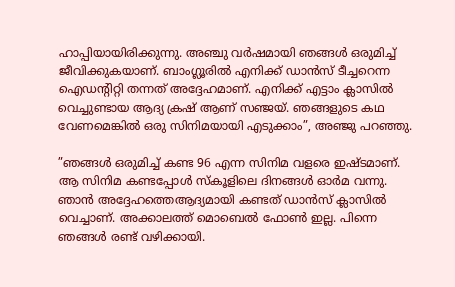ഹാപ്പിയായിരിക്കുന്നു. അ‍ഞ്ചു വർഷമായി ഞങ്ങൾ ഒരുമിച്ച് ജീവിക്കുകയാണ്. ബാംഗ്ലൂരിൽ എനിക്ക് ഡാൻസ് ടീച്ചറെന്ന ഐഡന്റിറ്റി തന്നത് അദ്ദേഹമാണ്. എനിക്ക് എട്ടാം ക്ലാസിൽ വെച്ചുണ്ടായ ആദ്യ ക്രഷ് ആണ് സഞ്ജയ്. ഞങ്ങളുടെ കഥ വേണമെങ്കിൽ ഒരു സിനിമയായി എടുക്കാം”, അഞ്ജു പറഞ്ഞു.

”ഞങ്ങൾ ഒരുമിച്ച് കണ്ട 96 എന്ന സിനിമ വളരെ ഇഷ്ടമാണ്. ആ സിനിമ കണ്ടപ്പോൾ സ്കൂളിലെ ദിനങ്ങൾ ഓർമ വന്നു. ഞാൻ അദ്ദേഹത്തെആദ്യമായി കണ്ടത് ഡാൻസ് ക്ലാസിൽ വെച്ചാണ്. അക്കാലത്ത് മൊബെൽ ഫോൺ ഇല്ല. പിന്നെ ഞങ്ങൾ രണ്ട് വഴിക്കായി.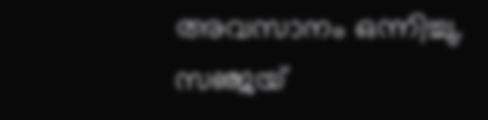അവസാനം ഒന്നിച്ചു. സഞ്ജയ്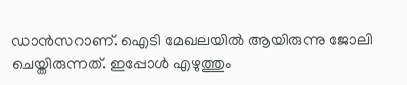ഡാൻസറാണ്. ഐടി മേഖലയിൽ ആയിരുന്നു ജോലി ചെയ്തിരുന്നത്. ഇപ്പോൾ എഴുത്തും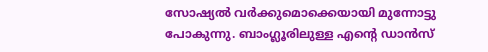സോഷ്യൽ വർക്കുമൊക്കെയായി മുന്നോട്ടു പോകുന്നു. ബാംഗ്ലൂരിലുള്ള എന്റെ ഡാൻസ്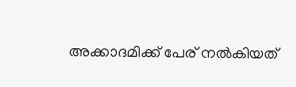അക്കാദമിക്ക് പേര് നൽകിയത്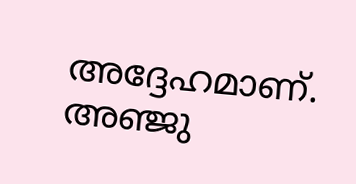അദ്ദേഹമാണ്. അഞ്ജു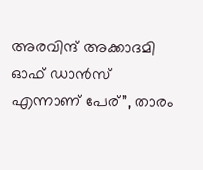അരവിന്ദ് അക്കാദമി ഓഫ് ഡാൻസ് എന്നാണ് പേര്”, താരം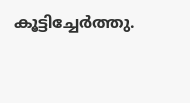കൂട്ടിച്ചേർത്തു.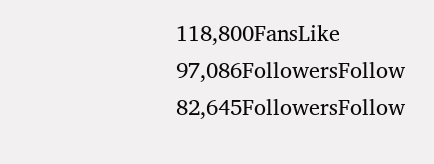118,800FansLike
97,086FollowersFollow
82,645FollowersFollow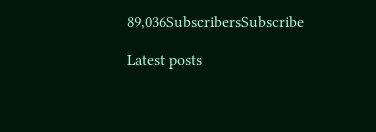89,036SubscribersSubscribe

Latest posts